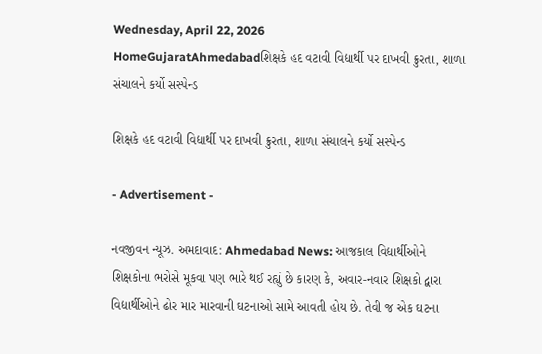Wednesday, April 22, 2026
HomeGujaratAhmedabadશિક્ષકે હદ વટાવી વિદ્યાર્થી પર દાખવી ક્રુરતા, શાળા સંચાલને કર્યો સસ્પેન્ડ

શિક્ષકે હદ વટાવી વિદ્યાર્થી પર દાખવી ક્રુરતા, શાળા સંચાલને કર્યો સસ્પેન્ડ

- Advertisement -

નવજીવન ન્યૂઝ. અમદાવાદ: Ahmedabad News: આજકાલ વિદ્યાર્થીઓને શિક્ષકોના ભરોસે મૂકવા પણ ભારે થઈ રહ્યું છે કારણ કે, અવાર-નવાર શિક્ષકો દ્વારા વિદ્યાર્થીઓને ઢોર માર મારવાની ઘટનાઓ સામે આવતી હોય છે. તેવી જ એક ઘટના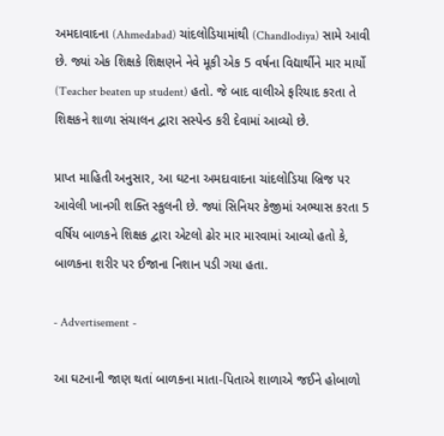અમદાવાદના (Ahmedabad) ચાંદલોડિયામાંથી (Chandlodiya) સામે આવી છે. જ્યાં એક શિક્ષકે શિક્ષણને નેવે મૂકી એક 5 વર્ષના વિદ્યાર્થીને માર માર્યો (Teacher beaten up student) હતો. જે બાદ વાલીએ ફરિયાદ કરતા તે શિક્ષકને શાળા સંચાલન દ્વારા સસ્પેન્ડ કરી દેવામાં આવ્યો છે.

પ્રાપ્ત માહિતી અનુસાર, આ ઘટના અમદાવાદના ચાંદલોડિયા બ્રિજ પર આવેલી ખાનગી શક્તિ સ્કુલની છે. જ્યાં સિનિયર કેજીમાં અભ્યાસ કરતા 5 વર્ષિય બાળકને શિક્ષક દ્વારા એટલો ઢોર માર મારવામાં આવ્યો હતો કે, બાળકના શરીર પર ઈજાના નિશાન પડી ગયા હતા.

- Advertisement -

આ ઘટનાની જાણ થતાં બાળકના માતા-પિતાએ શાળાએ જઈને હોબાળો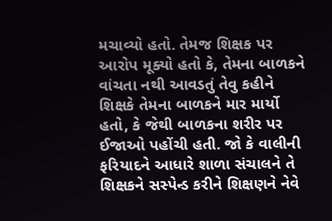મચાવ્યો હતો. તેમજ શિક્ષક પર આરોપ મૂક્યો હતો કે, તેમના બાળકને વાંચતા નથી આવડતું તેવુ કહીને શિક્ષકે તેમના બાળકને માર માર્યો હતો, કે જેથી બાળકના શરીર પર ઈજાઓ પહોંચી હતી. જો કે વાલીની ફરિયાદને આધારે શાળા સંચાલને તે શિક્ષકને સસ્પેન્ડ કરીને શિક્ષણને નેવે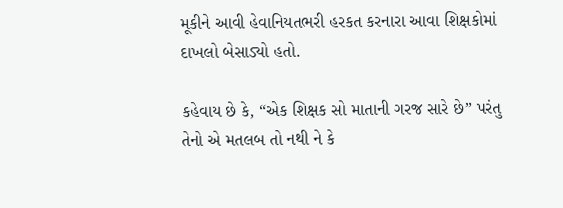મૂકીને આવી હેવાનિયતભરી હરકત કરનારા આવા શિક્ષકોમાં દાખલો બેસાડ્યો હતો.

કહેવાય છે કે, “એક શિક્ષક સો માતાની ગરજ સારે છે” પરંતુ તેનો એ મતલબ તો નથી ને કે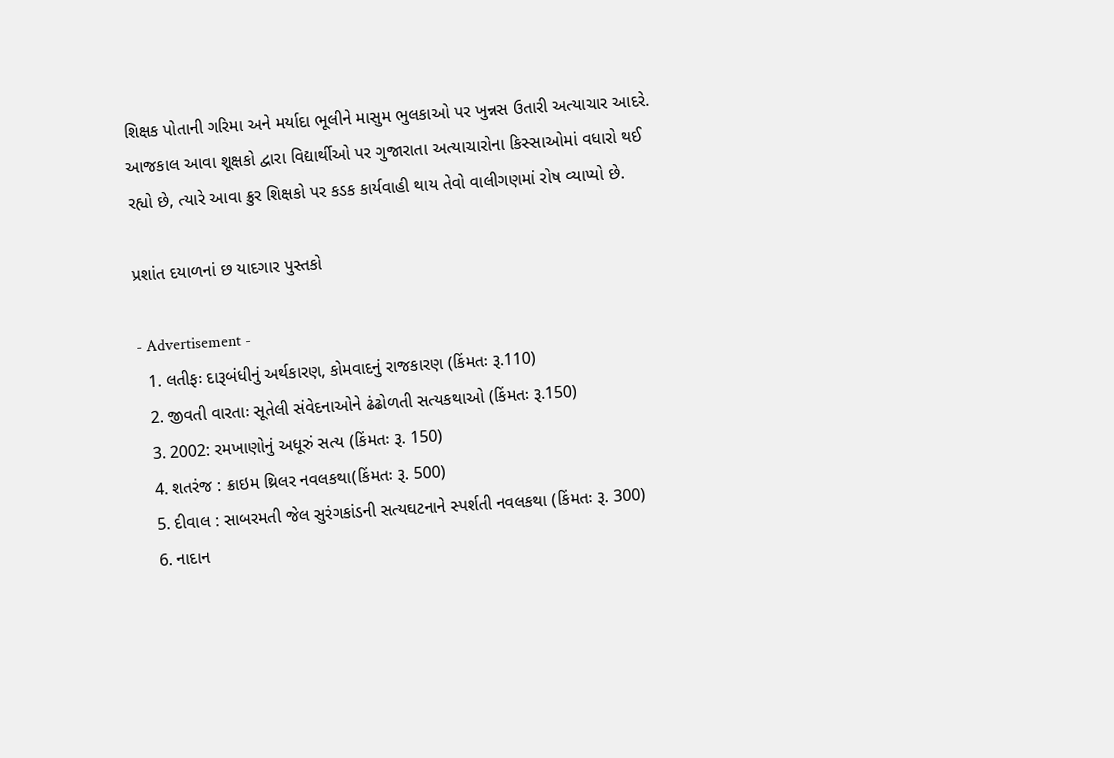શિક્ષક પોતાની ગરિમા અને મર્યાદા ભૂલીને માસુમ ભુલકાઓ પર ખુન્નસ ઉતારી અત્યાચાર આદરે. આજકાલ આવા શૂક્ષકો દ્વારા વિદ્યાર્થીઓ પર ગુજારાતા અત્યાચારોના કિસ્સાઓમાં વધારો થઈ રહ્યો છે, ત્યારે આવા ક્રુર શિક્ષકો પર કડક કાર્યવાહી થાય તેવો વાલીગણમાં રોષ વ્યાપ્યો છે.

પ્રશાંત દયાળનાં છ યાદગાર પુસ્તકો

- Advertisement -
  1. લતીફઃ દારૂબંધીનું અર્થકારણ, કોમવાદનું રાજકારણ (કિંમતઃ રૂ.110)
  2. જીવતી વારતાઃ સૂતેલી સંવેદનાઓને ઢંઢોળતી સત્યકથાઓ (કિંમતઃ રૂ.150)
  3. 2002: રમખાણોનું અધૂરું સત્ય (કિંમતઃ રૂ. 150)
  4. શતરંજ : ક્રાઇમ થ્રિલર નવલકથા(કિંમતઃ રૂ. 500)
  5. દીવાલ : સાબરમતી જેલ સુરંગકાંડની સત્યઘટનાને સ્પર્શતી નવલકથા (કિંમતઃ રૂ. 300)
  6. નાદાન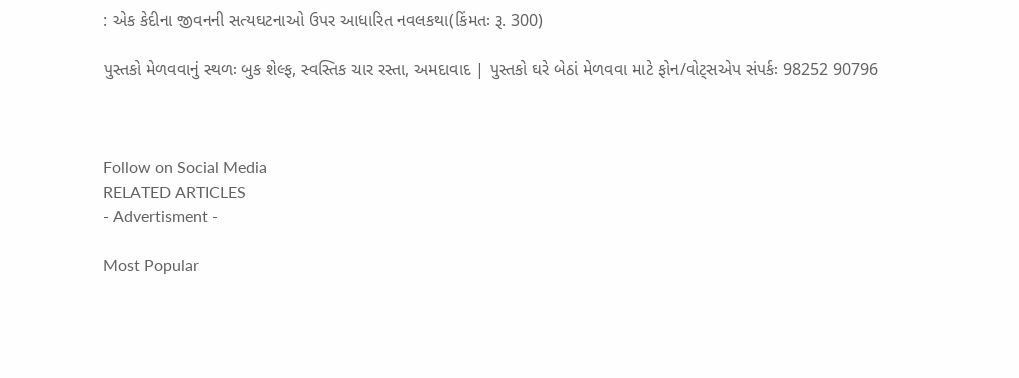: એક કેદીના જીવનની સત્યઘટનાઓ ઉપર આધારિત નવલકથા(કિંમતઃ રૂ. 300)

પુસ્તકો મેળવવાનું સ્થળઃ બુક શેલ્ફ, સ્વસ્તિક ચાર રસ્તા, અમદાવાદ | પુસ્તકો ઘરે બેઠાં મેળવવા માટે ફોન/વોટ્સએપ સંપર્કઃ 98252 90796



Follow on Social Media
RELATED ARTICLES
- Advertisment -

Most Popular